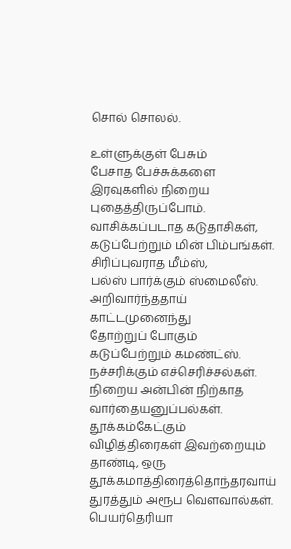சொல் சொலல்.

உள்ளுக்குள் பேசும்
பேசாத பேச்சுக்களை
இரவுகளில் நிறைய
புதைத்திருப்போம்.
வாசிக்கப்படாத கடுதாசிகள்,
கடுப்பேற்றும் மின் பிம்பங்கள்.
சிரிப்புவராத மீம்ஸ்,
பல்ஸ் பார்க்கும் ஸ்மைலீஸ்.
அறிவார்ந்ததாய் காட்டமுனைந்து
தோற்றுப் போகும்
கடுப்பேற்றும் கமண்ட்ஸ்.
நச்சரிக்கும் எச்செரிச்சல்கள்.
நிறைய அன்பின் நிற்காத வார்தையனுப்பல்கள்.
தூக்கம்கேட்கும் விழித்திரைகள் இவற்றையும் தாண்டி, ஒரு தூக்கமாத்திரைத்தொந்தரவாய்
துரத்தும் அரூப வௌவால்கள். பெயர்தெரியா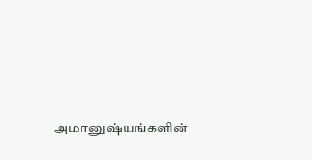அமானுஷ்யங்களின்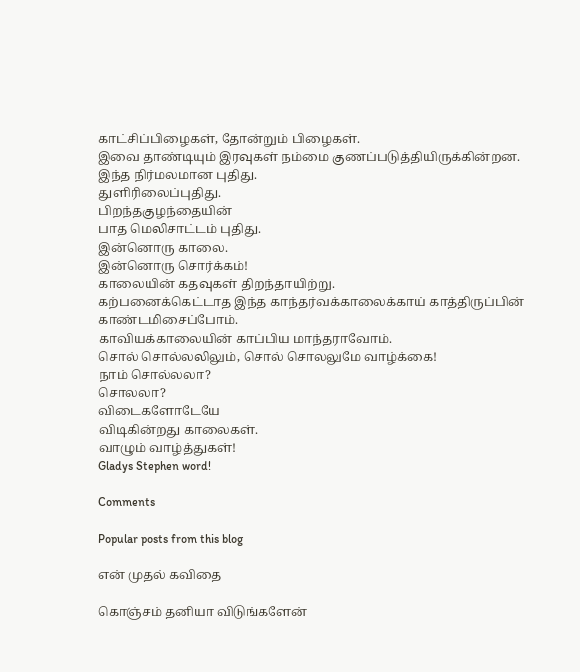காட்சிப்பிழைகள், தோன்றும் பிழைகள்.
இவை தாண்டியும் இரவுகள் நம்மை குணப்படுத்தியிருக்கின்றன.
இந்த நிர்மலமான புதிது.
துளிரிலைப்புதிது.
பிறந்தகுழந்தையின்
பாத மெலிசாட்டம் புதிது.
இன்னொரு காலை.
இன்னொரு சொர்க்கம்!
காலையின் கதவுகள் திறந்தாயிற்று.
கற்பனைக்கெட்டாத இந்த காந்தர்வக்காலைக்காய் காத்திருப்பின் காண்டமிசைப்போம்.
காவியக்காலையின் காப்பிய மாந்தராவோம்.
சொல் சொல்லலிலும், சொல் சொலலுமே வாழ்க்கை!
நாம் சொல்லலா?
சொலலா?
விடைகளோடேயே
விடிகின்றது காலைகள்.
வாழும் வாழ்த்துகள்!
Gladys Stephen word!

Comments

Popular posts from this blog

என் முதல் கவிதை

கொஞ்சம் தனியா விடுங்களேன்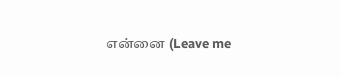என்னை (Leave me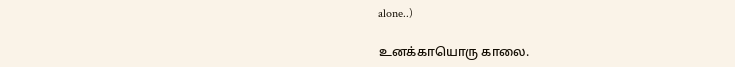alone..)

உனக்காயொரு காலை.